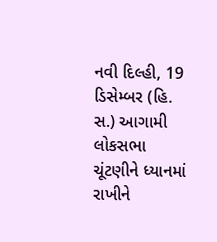નવી દિલ્હી, 19 ડિસેમ્બર (હિ. સ.) આગામી લોકસભા ચૂંટણીને ધ્યાનમાં રાખીને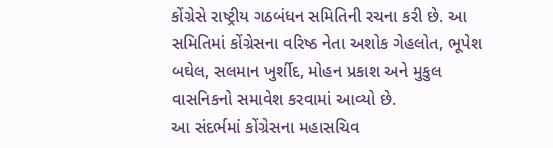કોંગ્રેસે રાષ્ટ્રીય ગઠબંધન સમિતિની રચના કરી છે. આ સમિતિમાં કોંગ્રેસના વરિષ્ઠ નેતા અશોક ગેહલોત, ભૂપેશ બઘેલ, સલમાન ખુર્શીદ, મોહન પ્રકાશ અને મુકુલ વાસનિકનો સમાવેશ કરવામાં આવ્યો છે.
આ સંદર્ભમાં કોંગ્રેસના મહાસચિવ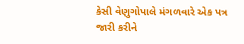કેસી વેણુગોપાલે મંગળવારે એક પત્ર જારી કરીને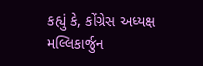કહ્યું કે, કોંગ્રેસ અધ્યક્ષ મલ્લિકાર્જુન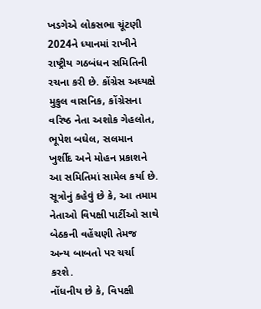ખડગેએ લોકસભા ચૂંટણી 2024ને ધ્યાનમાં રાખીને રાષ્ટ્રીય ગઠબંધન સમિતિની રચના કરી છે. કોંગ્રેસ અધ્યક્ષે મુકુલ વાસનિક, કોંગ્રેસના વરિષ્ઠ નેતા અશોક ગેહલોત, ભૂપેશ બઘેલ, સલમાન ખુર્શીદ અને મોહન પ્રકાશને આ સમિતિમાં સામેલ કર્યા છે.
સૂત્રોનું કહેવું છે કે, આ તમામ નેતાઓ વિપક્ષી પાર્ટીઓ સાથે બેઠકની વહેંચણી તેમજ અન્ય બાબતો પર ચર્ચા કરશે.
નોંધનીય છે કે, વિપક્ષી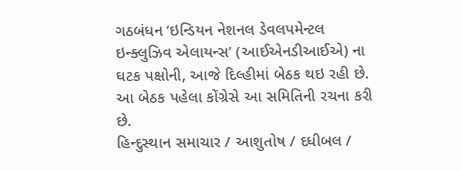ગઠબંધન ‘ઇન્ડિયન નેશનલ ડેવલપમેન્ટલ ઇન્ક્લુઝિવ એલાયન્સ’ (આઈએનડીઆઈએ) ના ઘટક પક્ષોની, આજે દિલ્હીમાં બેઠક થઇ રહી છે. આ બેઠક પહેલા કોંગ્રેસે આ સમિતિની રચના કરી છે.
હિન્દુસ્થાન સમાચાર / આશુતોષ / દધીબલ /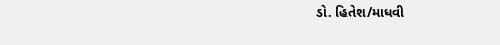ડો. હિતેશ/માધવી